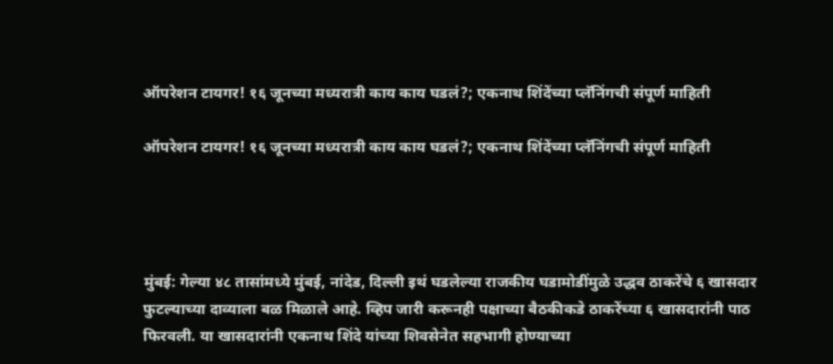ऑपरेशन टायगर! १६ जूनच्या मध्यरात्री काय काय घडलं?; एकनाथ शिंदेंच्या प्लॅनिंगची संपूर्ण माहिती

ऑपरेशन टायगर! १६ जूनच्या मध्यरात्री काय काय घडलं?; एकनाथ शिंदेंच्या प्लॅनिंगची संपूर्ण माहिती




मुंबई: गेल्या ४८ तासांमध्ये मुंबई, नांदेड, दिल्ली इथं घडलेल्या राजकीय घडामोडींमुळे उद्धव ठाकरेंचे ६ खासदार फुटल्याच्या दाव्याला बळ मिळाले आहे. व्हिप जारी करूनही पक्षाच्या बैठकीकडे ठाकरेंच्या ६ खासदारांनी पाठ फिरवली. या खासदारांनी एकनाथ शिंदे यांच्या शिवसेनेत सहभागी होण्याच्या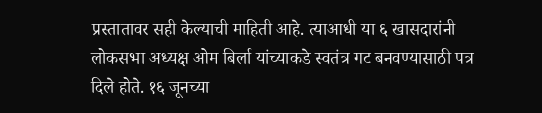प्रस्तातावर सही केल्याची माहिती आहे. त्याआधी या ६ खासदारांनी लोकसभा अध्यक्ष ओम बिर्ला यांच्याकडे स्वतंत्र गट बनवण्यासाठी पत्र दिले होते. १६ जूनच्या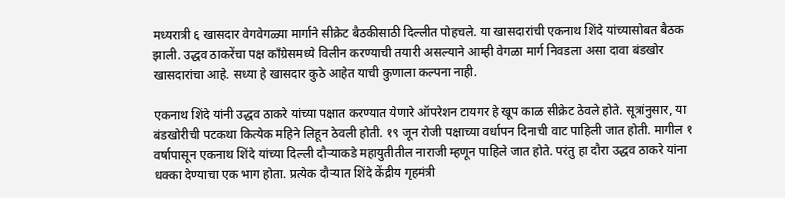मध्यरात्री ६ खासदार वेगवेगळ्या मार्गाने सीक्रेट बैठकीसाठी दिल्लीत पोहचले. या खासदारांची एकनाथ शिंदे यांच्यासोबत बैठक झाली. उद्धव ठाकरेंचा पक्ष काँग्रेसमध्ये विलीन करण्याची तयारी असल्याने आम्ही वेगळा मार्ग निवडला असा दावा बंडखोर खासदारांचा आहे. सध्या हे खासदार कुठे आहेत याची कुणाला कल्पना नाही.

एकनाथ शिंदे यांनी उद्धव ठाकरे यांच्या पक्षात करण्यात येणारे ऑपरेशन टायगर हे खूप काळ सीक्रेट ठेवले होते. सूत्रांनुसार, या बंडखोरीची पटकथा कित्येक महिने लिहून ठेवली होती. १९ जून रोजी पक्षाच्या वर्धापन दिनाची वाट पाहिली जात होती. मागील १ वर्षापासून एकनाथ शिंदे यांच्या दिल्ली दौऱ्याकडे महायुतीतील नाराजी म्हणून पाहिले जात होते. परंतु हा दौरा उद्धव ठाकरे यांना धक्का देण्याचा एक भाग होता. प्रत्येक दौऱ्यात शिंदे केंद्रीय गृहमंत्री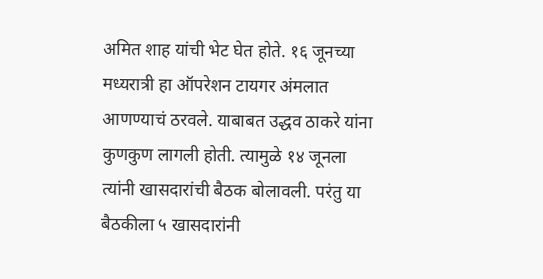अमित शाह यांची भेट घेत होते. १६ जूनच्या मध्यरात्री हा ऑपरेशन टायगर अंमलात आणण्याचं ठरवले. याबाबत उद्धव ठाकरे यांना कुणकुण लागली होती. त्यामुळे १४ जूनला त्यांनी खासदारांची बैठक बोलावली. परंतु या बैठकीला ५ खासदारांनी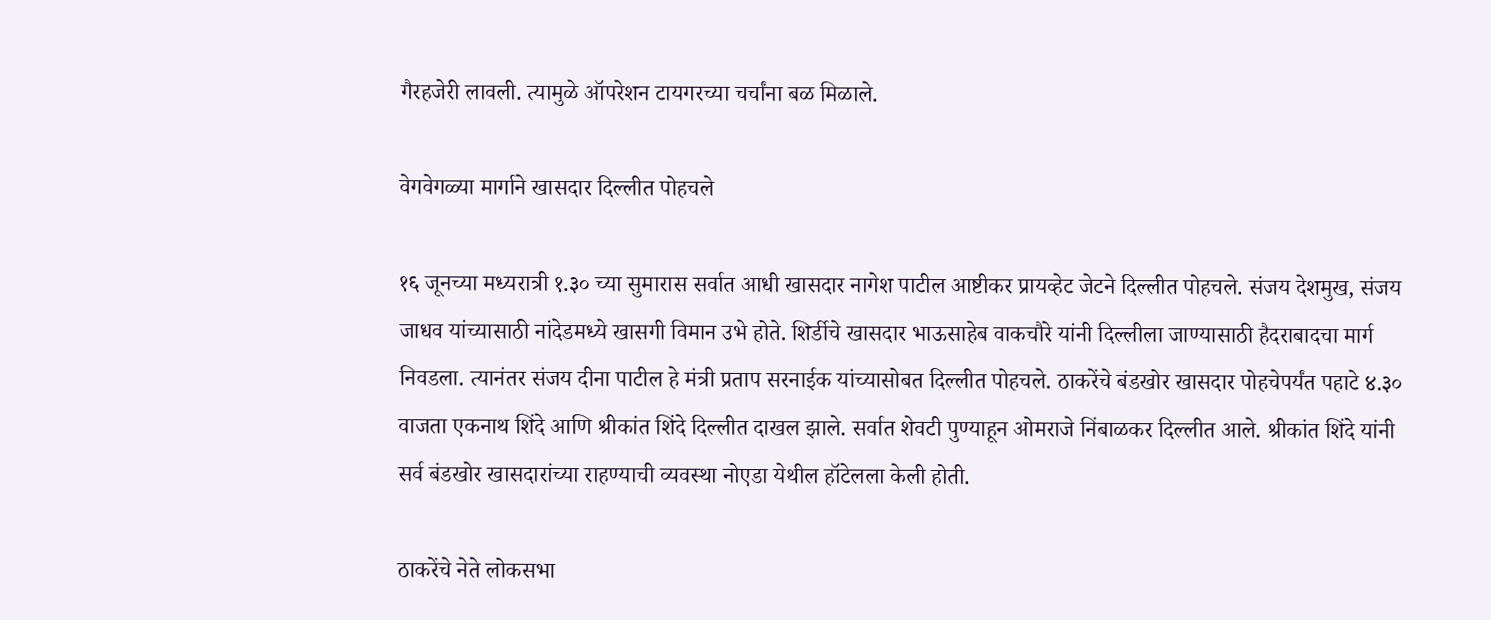गैरहजेरी लावली. त्यामुळे ऑपरेशन टायगरच्या चर्चांना बळ मिळाले.

वेगवेगळ्या मार्गाने खासदार दिल्लीत पोहचले

१६ जूनच्या मध्यरात्री १.३० च्या सुमारास सर्वात आधी खासदार नागेश पाटील आष्टीकर प्रायव्हेट जेटने दिल्लीत पोहचले. संजय देशमुख, संजय जाधव यांच्यासाठी नांदेडमध्ये खासगी विमान उभे होते. शिर्डीचे खासदार भाऊसाहेब वाकचौरे यांनी दिल्लीला जाण्यासाठी हैदराबादचा मार्ग निवडला. त्यानंतर संजय दीना पाटील हे मंत्री प्रताप सरनाईक यांच्यासोबत दिल्लीत पोहचले. ठाकरेंचे बंडखोर खासदार पोहचेपर्यंत पहाटे ४.३० वाजता एकनाथ शिंदे आणि श्रीकांत शिंदे दिल्लीत दाखल झाले. सर्वात शेवटी पुण्याहून ओमराजे निंबाळकर दिल्लीत आले. श्रीकांत शिंदे यांनी सर्व बंडखोर खासदारांच्या राहण्याची व्यवस्था नोएडा येथील हॉटेलला केली होती.

ठाकरेंचे नेते लोकसभा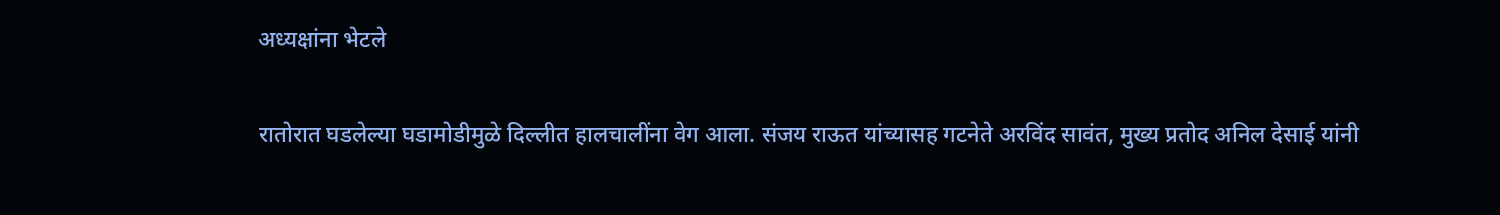अध्यक्षांना भेटले

रातोरात घडलेल्या घडामोडीमुळे दिल्लीत हालचालींना वेग आला. संजय राऊत यांच्यासह गटनेते अरविंद सावंत, मुख्य प्रतोद अनिल देसाई यांनी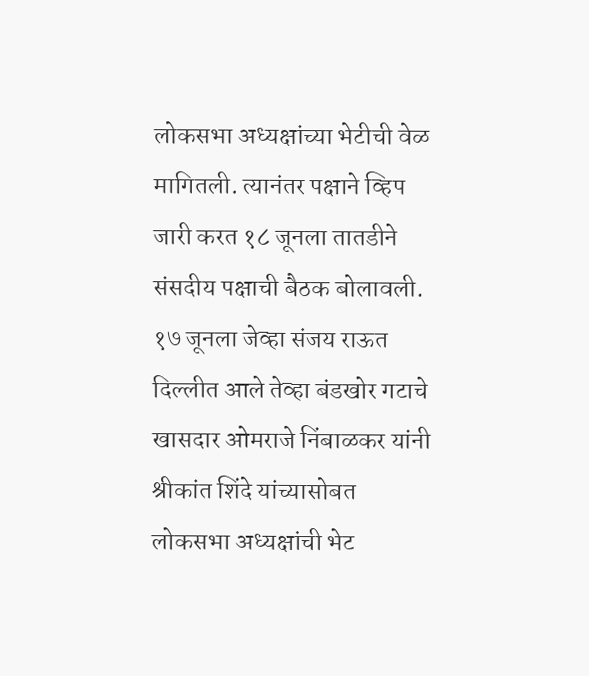लोकसभा अध्यक्षांच्या भेटीची वेळ मागितली. त्यानंतर पक्षाने व्हिप जारी करत १८ जूनला तातडीने संसदीय पक्षाची बैठक बोलावली. १७ जूनला जेव्हा संजय राऊत दिल्लीत आले तेव्हा बंडखोर गटाचे खासदार ओमराजे निंबाळकर यांनी श्रीकांत शिंदे यांच्यासोबत लोकसभा अध्यक्षांची भेट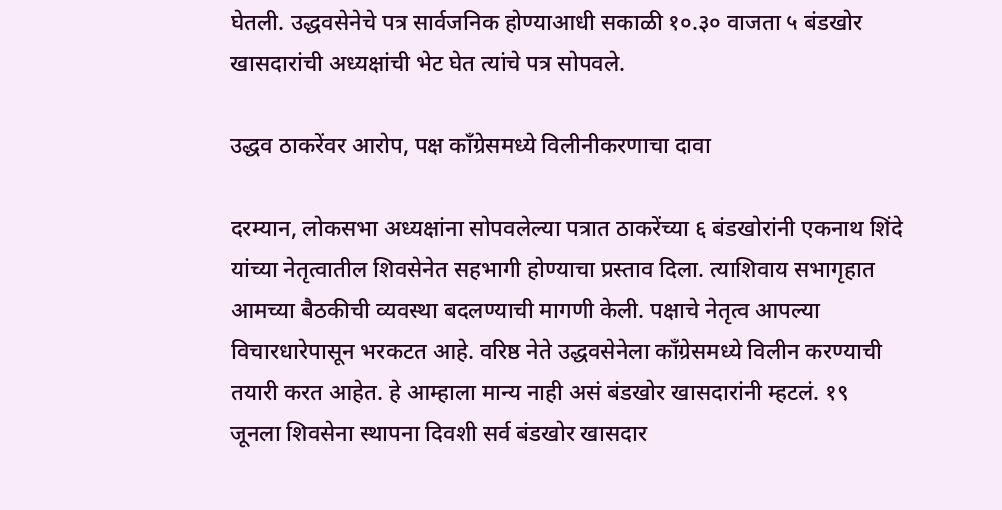घेतली. उद्धवसेनेचे पत्र सार्वजनिक होण्याआधी सकाळी १०.३० वाजता ५ बंडखोर खासदारांची अध्यक्षांची भेट घेत त्यांचे पत्र सोपवले.

उद्धव ठाकरेंवर आरोप, पक्ष काँग्रेसमध्ये विलीनीकरणाचा दावा

दरम्यान, लोकसभा अध्यक्षांना सोपवलेल्या पत्रात ठाकरेंच्या ६ बंडखोरांनी एकनाथ शिंदे यांच्या नेतृत्वातील शिवसेनेत सहभागी होण्याचा प्रस्ताव दिला. त्याशिवाय सभागृहात आमच्या बैठकीची व्यवस्था बदलण्याची मागणी केली. पक्षाचे नेतृत्व आपल्या विचारधारेपासून भरकटत आहे. वरिष्ठ नेते उद्धवसेनेला काँग्रेसमध्ये विलीन करण्याची तयारी करत आहेत. हे आम्हाला मान्य नाही असं बंडखोर खासदारांनी म्हटलं. १९ जूनला शिवसेना स्थापना दिवशी सर्व बंडखोर खासदार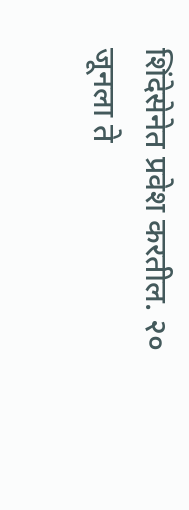शिंदेसेनेत प्रवेश करतील. २० जूनला ते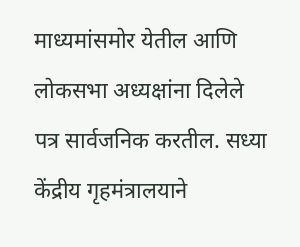माध्यमांसमोर येतील आणि लोकसभा अध्यक्षांना दिलेले पत्र सार्वजनिक करतील. सध्या केंद्रीय गृहमंत्रालयाने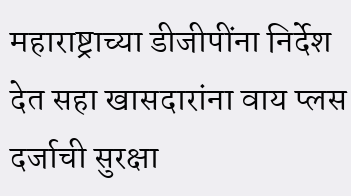महाराष्ट्राच्या डीजीपींना निर्देश देत सहा खासदारांना वाय प्लस दर्जाची सुरक्षा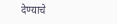देण्याचे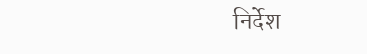निर्देश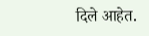दिले आहेत.